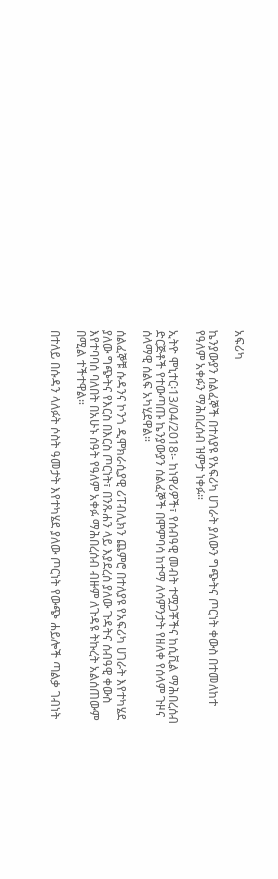አፍሪካ

ኬንያውያን ሰልፈኞች በተለያዩ የአፍሪካ ሀገራት ያለውን ግጭትና ጦርነት ቀውስ በተመለከተ የዓለም አቀፉን ማሕበረሰብ ዝምታ ነቀፉ።

ኢትዮ ሞኒተር፡13/04/2018፡- ከነዋሪዎች፣ የሰብዓዊ መብት ተሟጋቾችና ከሲቪል ማሕበረሰብ ድርጅቶች የተውጣጡ ኬንያውያን ሰልፈኞች በሞምባሳ ከተማ ለሳምንታት የዘለቀ የሰላም ጉዞና ሰላማዊ ሰልፍ አካሂደዋል።

ሰልፈኞቹ ሱዳንና ኮንጎ ዲሞክራሲያዊ ሪፐብሊክን ጨምሮ በተለያዩ የአፍሪካ ሀገራት እየተካሄደ ያለው ግጭትና የእርስ በእርስ ጦርነት፣ በንጹሐን ላይ እያደረሰ ያለው ጉዳትና ሰብዓዊ ቀውስ እየተባባሰ ባለበት በአሁኑ ሰዓት የዓለም አቀፉ ማሕበረሰብ ብዙም ለጉዳዩ ትኩረት አልሰጠውም በሚል ተችተዋል።

በተለይ በሱዳን ላለፉት ሶስት ዓመታት እየተካሄደ ያለው ጦርነት የውጭ ሐይሎች ጣልቃ ገብነት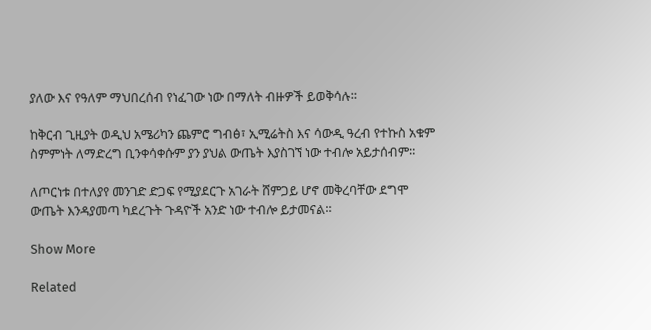ያለው እና የዓለም ማህበረሰብ የነፈገው ነው በማለት ብዙዎች ይወቅሳሉ።

ከቅርብ ጊዚያት ወዲህ አሜሪካን ጨምሮ ግብፅ፣ ኢሚሬትስ እና ሳውዲ ዓረብ የተኩስ አቁም ስምምነት ለማድረግ ቢንቀሳቀሱም ያን ያህል ውጤት እያስገኘ ነው ተብሎ አይታሰብም።

ለጦርነቱ በተለያየ መንገድ ድጋፍ የሚያደርጉ አገራት ሸምጋይ ሆኖ መቅረባቸው ደግሞ ውጤት እንዳያመጣ ካደረጉት ጉዳዮች አንድ ነው ተብሎ ይታመናል።

Show More

Related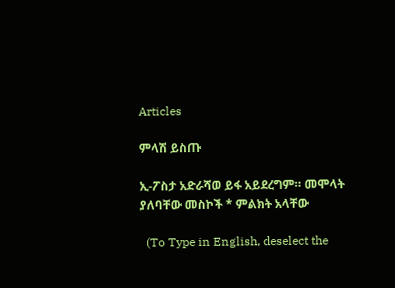Articles

ምላሽ ይስጡ

ኢ-ፖስታ አድራሻወ ይፋ አይደረግም። መሞላት ያለባቸው መስኮች * ምልክት አላቸው

  (To Type in English, deselect the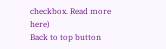checkbox. Read more here)
Back to top button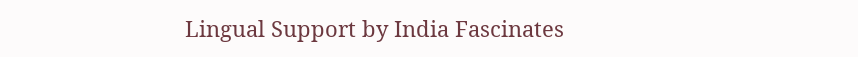Lingual Support by India Fascinates